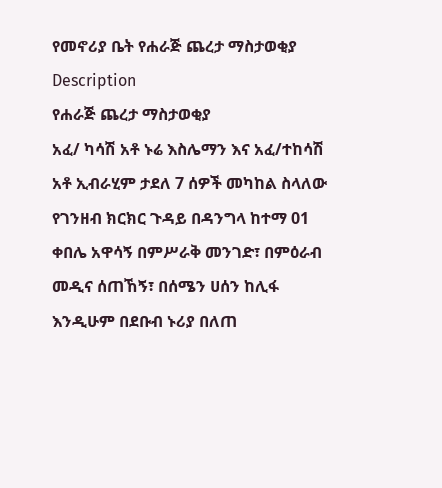የመኖሪያ ቤት የሐራጅ ጨረታ ማስታወቂያ
Description
የሐራጅ ጨረታ ማስታወቂያ
አፈ/ ካሳሽ አቶ ኑሬ እስሌማን እና አፈ/ተከሳሽ አቶ ኢብራሂም ታደለ 7 ሰዎች መካከል ስላለው የገንዘብ ክርክር ጉዳይ በዳንግላ ከተማ 01 ቀበሌ አዋሳኝ በምሥራቅ መንገድ፣ በምዕራብ መዲና ሰጠኸኝ፣ በሰሜን ሀሰን ከሊፋ እንዲሁም በደቡብ ኑሪያ በለጠ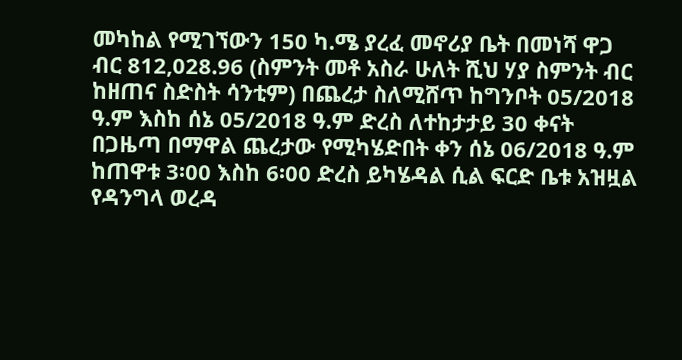መካከል የሚገኘውን 150 ካ.ሜ ያረፈ መኖሪያ ቤት በመነሻ ዋጋ ብር 812,028.96 (ስምንት መቶ አስራ ሁለት ሺህ ሃያ ስምንት ብር ከዘጠና ስድስት ሳንቲም) በጨረታ ስለሚሸጥ ከግንቦት 05/2018 ዓ.ም እስከ ሰኔ 05/2018 ዓ.ም ድረስ ለተከታታይ 30 ቀናት በጋዜጣ በማዋል ጨረታው የሚካሄድበት ቀን ሰኔ 06/2018 ዓ.ም ከጠዋቱ 3፡00 እስከ 6፡00 ድረስ ይካሄዳል ሲል ፍርድ ቤቱ አዝዟል
የዳንግላ ወረዳ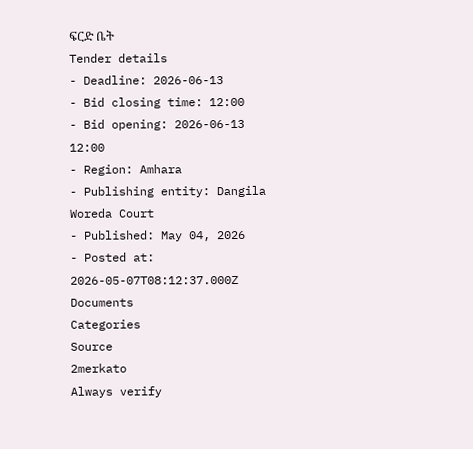ፍርድ ቤት
Tender details
- Deadline: 2026-06-13
- Bid closing time: 12:00
- Bid opening: 2026-06-13 12:00
- Region: Amhara
- Publishing entity: Dangila Woreda Court
- Published: May 04, 2026
- Posted at: 2026-05-07T08:12:37.000Z
Documents
Categories
Source
2merkato
Always verify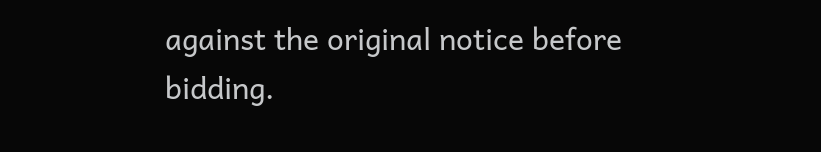against the original notice before bidding.